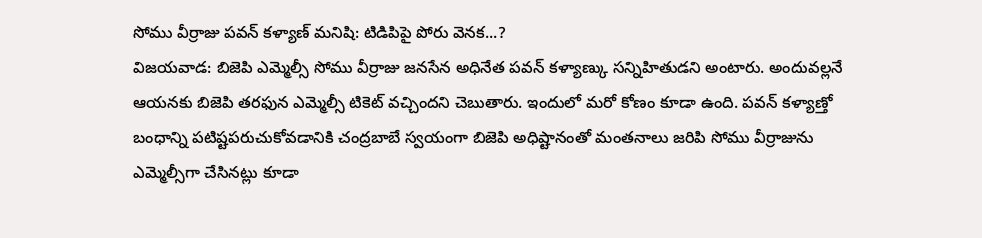సోము వీర్రాజు పవన్ కళ్యాణ్ మనిషి: టిడిపిపై పోరు వెనక...?
విజయవాడ: బిజెపి ఎమ్మెల్సీ సోము వీర్రాజు జనసేన అధినేత పవన్ కళ్యాణ్కు సన్నిహితుడని అంటారు. అందువల్లనే ఆయనకు బిజెపి తరఫున ఎమ్మెల్సీ టికెట్ వచ్చిందని చెబుతారు. ఇందులో మరో కోణం కూడా ఉంది. పవన్ కళ్యాణ్తో బంధాన్ని పటిష్టపరుచుకోవడానికి చంద్రబాబే స్వయంగా బిజెపి అధిష్టానంతో మంతనాలు జరిపి సోము వీర్రాజును ఎమ్మెల్సీగా చేసినట్లు కూడా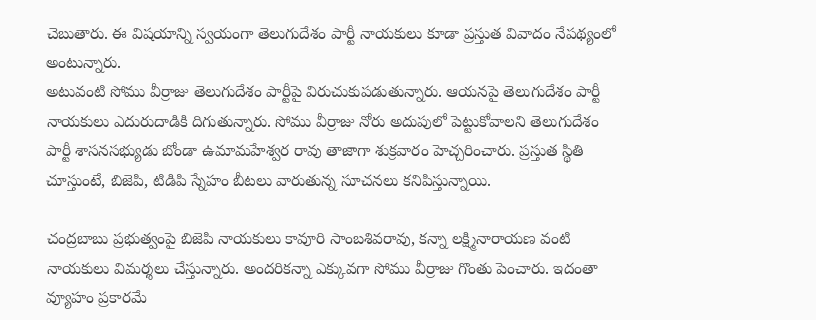చెబుతారు. ఈ విషయాన్ని స్వయంగా తెలుగుదేశం పార్టీ నాయకులు కూడా ప్రస్తుత వివాదం నేపథ్యంలో అంటున్నారు.
అటువంటి సోము వీర్రాజు తెలుగుదేశం పార్టీపై విరుచుకుపడుతున్నారు. ఆయనపై తెలుగుదేశం పార్టీ నాయకులు ఎదురుదాడికి దిగుతున్నారు. సోము వీర్రాజు నోరు అదుపులో పెట్టుకోవాలని తెలుగుదేశం పార్టీ శాసనసభ్యుడు బోండా ఉమామహేశ్వర రావు తాజాగా శుక్రవారం హెచ్చరించారు. ప్రస్తుత స్థితి చూస్తుంటే, బిజెపి, టిడిపి స్నేహం బీటలు వారుతున్న సూచనలు కనిపిస్తున్నాయి.

చంద్రబాబు ప్రభుత్వంపై బిజెపి నాయకులు కావూరి సాంబశివరావు, కన్నా లక్ష్మినారాయణ వంటి నాయకులు విమర్శలు చేస్తున్నారు. అందరికన్నా ఎక్కువగా సోము వీర్రాజు గొంతు పెంచారు. ఇదంతా వ్యూహం ప్రకారమే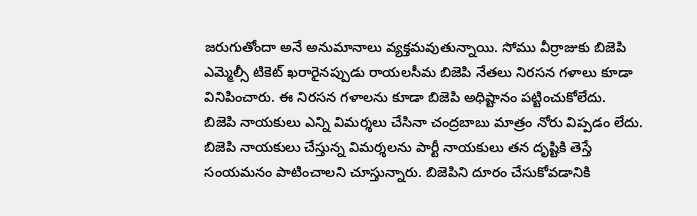జరుగుతోందా అనే అనుమానాలు వ్యక్తమవుతున్నాయి. సోము వీర్రాజుకు బిజెపి ఎమ్మెల్సీ టికెట్ ఖరారైనప్పుడు రాయలసీమ బిజెపి నేతలు నిరసన గళాలు కూడా వినిపించారు. ఈ నిరసన గళాలను కూడా బిజెపి అధిష్టానం పట్టించుకోలేదు.
బిజెపి నాయకులు ఎన్ని విమర్శలు చేసినా చంద్రబాబు మాత్రం నోరు విప్పడం లేదు. బిజెపి నాయకులు చేస్తున్న విమర్శలను పార్టీ నాయకులు తన దృష్టికి తెస్తే సంయమనం పాటించాలని చూస్తున్నారు. బిజెపిని దూరం చేసుకోవడానికి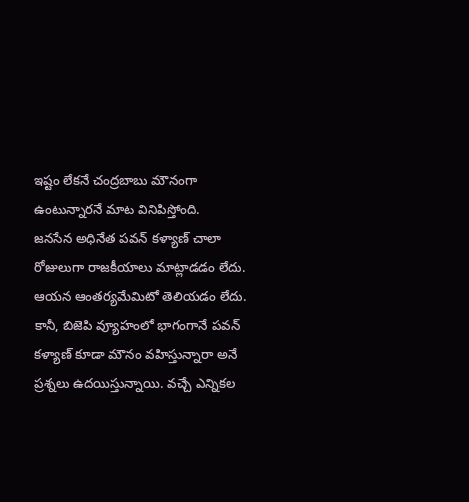ఇష్టం లేకనే చంద్రబాబు మౌనంగా ఉంటున్నారనే మాట వినిపిస్తోంది.
జనసేన అధినేత పవన్ కళ్యాణ్ చాలా రోజులుగా రాజకీయాలు మాట్లాడడం లేదు. ఆయన ఆంతర్యమేమిటో తెలియడం లేదు. కానీ, బిజెపి వ్యూహంలో భాగంగానే పవన్ కళ్యాణ్ కూడా మౌనం వహిస్తున్నారా అనే ప్రశ్నలు ఉదయిస్తున్నాయి. వచ్చే ఎన్నికల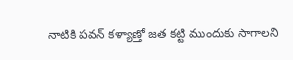నాటికి పవన్ కళ్యాణ్తో జత కట్టి ముందుకు సాగాలని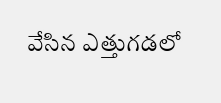వేసిన ఎత్తుగడలో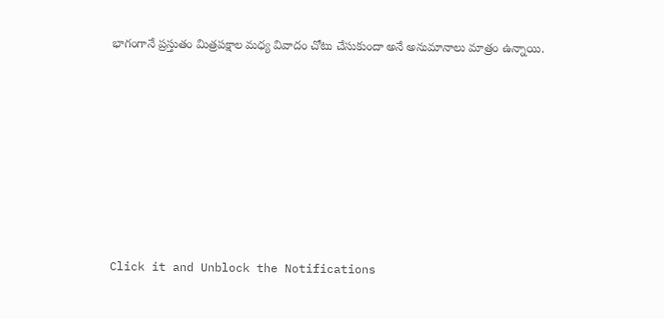భాగంగానే ప్రస్తుతం మిత్రపక్షాల మధ్య వివాదం చోటు చేసుకుందా అనే అనుమానాలు మాత్రం ఉన్నాయి.












Click it and Unblock the Notifications